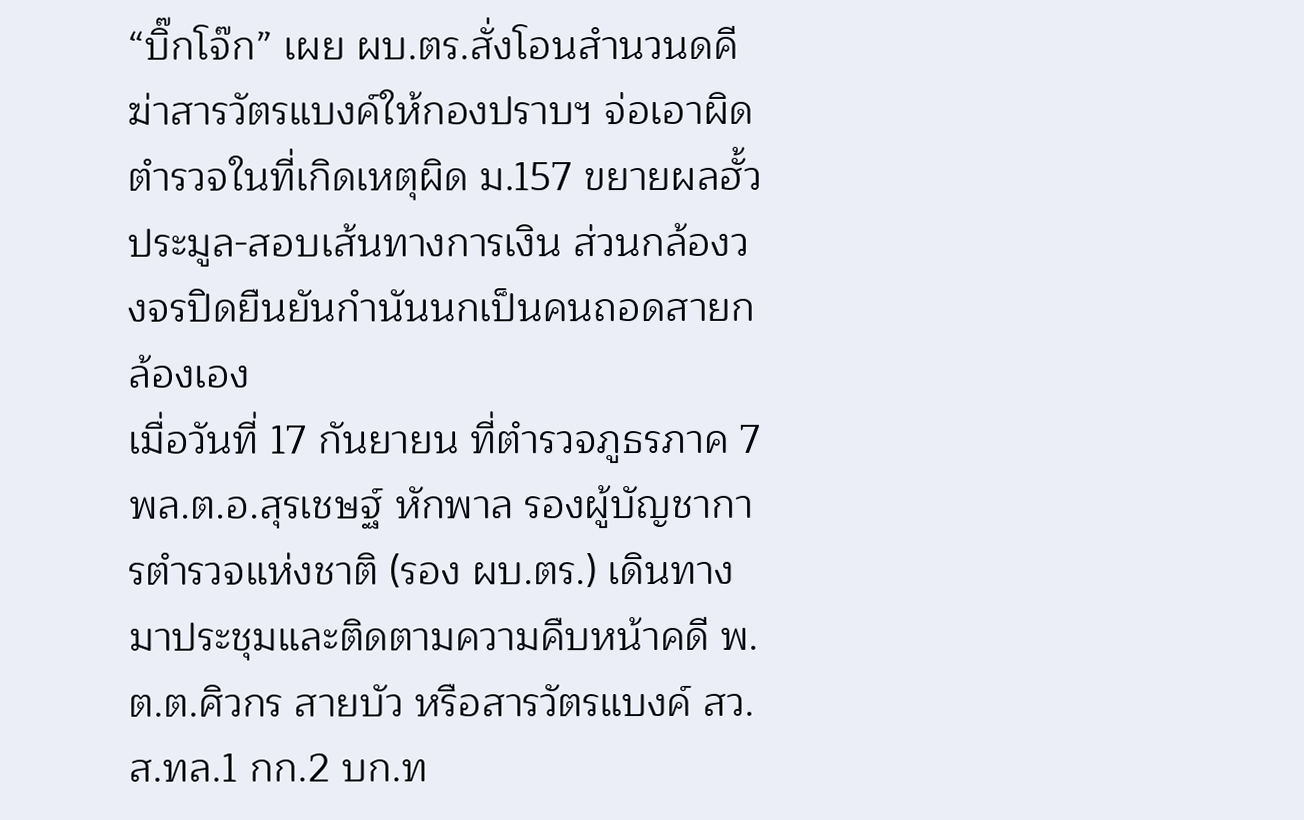“บิ๊กโจ๊ก” เผย ผบ.ตร.สั่งโอนสำนวนดคีฆ่าสารวัตรแบงค์ให้กองปราบฯ จ่อเอาผิดตำรวจในที่เกิดเหตุผิด ม.157 ขยายผลฮั้วประมูล-สอบเส้นทางการเงิน ส่วนกล้องวงจรปิดยืนยันกำนันนกเป็นคนถอดสายกล้องเอง
เมื่อวันที่ 17 กันยายน ที่ตำรวจภูธรภาค 7 พล.ต.อ.สุรเชษฐ์ หักพาล รองผู้บัญชาการตำรวจแห่งชาติ (รอง ผบ.ตร.) เดินทางมาประชุมและติดตามความคืบหน้าคดี พ.ต.ต.ศิวกร สายบัว หรือสารวัตรแบงค์ สว.ส.ทล.1 กก.2 บก.ท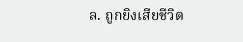ล. ถูกยิงเสียชีวิต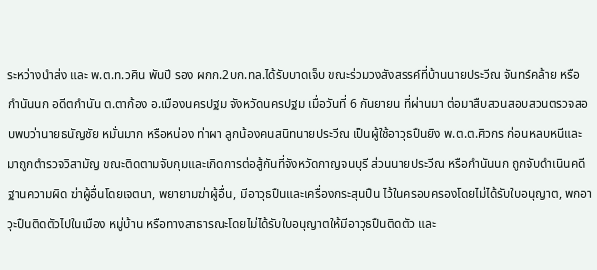ระหว่างนำส่ง และ พ.ต.ท.วศิน พันปี รอง ผกก.2บก.ทล.ได้รับบาดเจ็บ ขณะร่วมวงสังสรรค์ที่บ้านนายประวีณ จันทร์คล้าย หรือ กำนันนก อดีตกำนัน ต.ตาก้อง อ.เมืองนครปฐม จังหวัดนครปฐม เมื่อวันที่ 6 กันยายน ที่ผ่านมา ต่อมาสืบสวนสอบสวนตรวจสอบพบว่านายธนัญชัย หมั่นมาก หรือหน่อง ท่าผา ลูกน้องคนสนิทนายประวีณ เป็นผู้ใช้อาวุธปืนยิง พ.ต.ต.ศิวกร ก่อนหลบหนีและมาถูกตำรวจวิสามัญ ขณะติดตามจับกุมและเกิดการต่อสู้กันที่จังหวัดกาญจนบุรี ส่วนนายประวีณ หรือกำนันนก ถูกจับดำเนินคดีฐานความผิด ฆ่าผู้อื่นโดยเจตนา, พยายามฆ่าผู้อื่น, มีอาวุธปืนและเครื่องกระสุนปืน ไว้ในครอบครองโดยไม่ได้รับใบอนุญาต, พกอาวุะปืนติดตัวไปในเมือง หมู่บ้าน หรือทางสาธารณะโดยไม่ได้รับใบอนุญาตให้มีอาวุธปืนติดตัว และ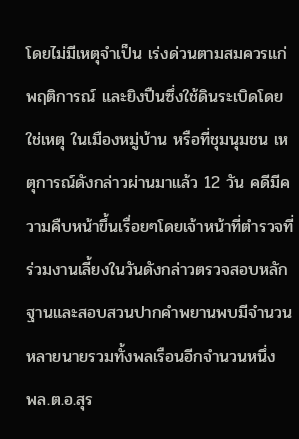โดยไม่มีเหตุจำเป็น เร่งด่วนตามสมควรแก่พฤติการณ์ และยิงปืนซึ่งใช้ดินระเบิดโดยใช่เหตุ ในเมืองหมู่บ้าน หรือที่ชุมนุมชน เหตุการณ์ดังกล่าวผ่านมาแล้ว 12 วัน คดีมีความคืบหน้าขึ้นเรื่อยๆโดยเจ้าหน้าที่ตำรวจที่ร่วมงานเลี้ยงในวันดังกล่าวตรวจสอบหลักฐานและสอบสวนปากคำพยานพบมีจำนวนหลายนายรวมทั้งพลเรือนอีกจำนวนหนึ่ง
พล.ต.อ.สุร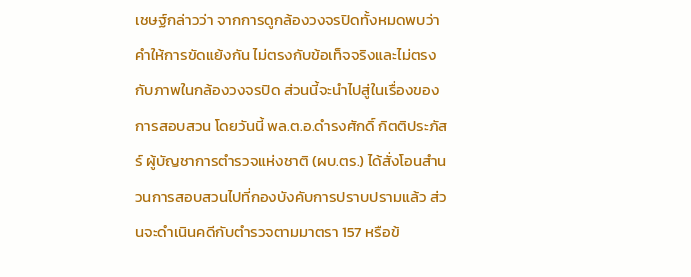เชษฐ์กล่าวว่า จากการดูกล้องวงจรปิดทั้งหมดพบว่าคำให้การขัดแย้งกัน ไม่ตรงกับข้อเท็จจริงและไม่ตรงกับภาพในกล้องวงจรปิด ส่วนนี้จะนำไปสู่ในเรื่องของการสอบสวน โดยวันนี้ พล.ต.อ.ดำรงศักดิ์ กิตติประภัสร์ ผู้บัญชาการตำรวจแห่งชาติ (ผบ.ตร.) ได้สั่งโอนสำนวนการสอบสวนไปที่กองบังคับการปราบปรามแล้ว ส่วนจะดำเนินคดีกับตำรวจตามมาตรา 157 หรือข้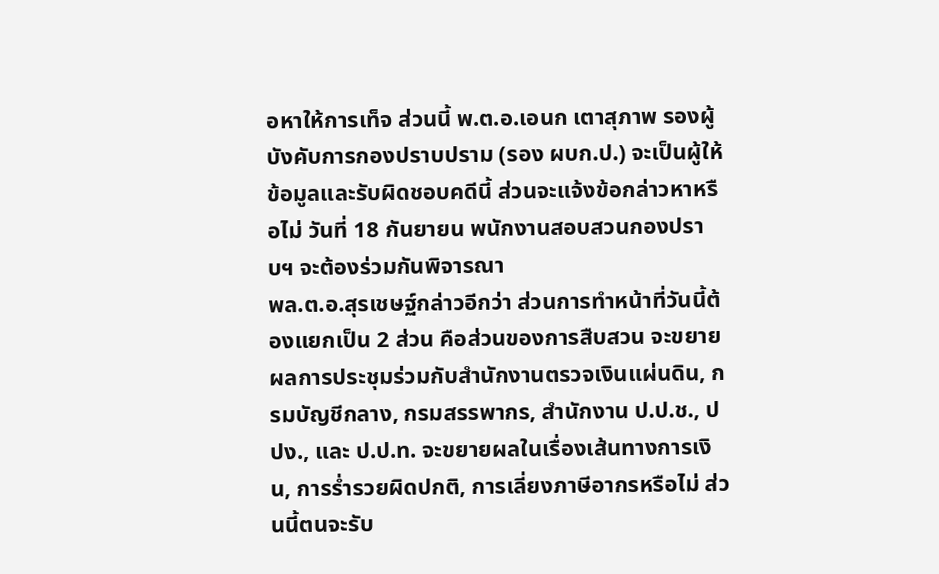อหาให้การเท็จ ส่วนนี้ พ.ต.อ.เอนก เตาสุภาพ รองผู้บังคับการกองปราบปราม (รอง ผบก.ป.) จะเป็นผู้ให้ข้อมูลและรับผิดชอบคดีนี้ ส่วนจะแจ้งข้อกล่าวหาหรือไม่ วันที่ 18 กันยายน พนักงานสอบสวนกองปราบฯ จะต้องร่วมกันพิจารณา
พล.ต.อ.สุรเชษฐ์กล่าวอีกว่า ส่วนการทำหน้าที่วันนี้ต้องแยกเป็น 2 ส่วน คือส่วนของการสืบสวน จะขยายผลการประชุมร่วมกับสำนักงานตรวจเงินแผ่นดิน, กรมบัญชีกลาง, กรมสรรพากร, สำนักงาน ป.ป.ช., ปปง., และ ป.ป.ท. จะขยายผลในเรื่องเส้นทางการเงิน, การร่ำรวยผิดปกติ, การเลี่ยงภาษีอากรหรือไม่ ส่วนนี้ตนจะรับ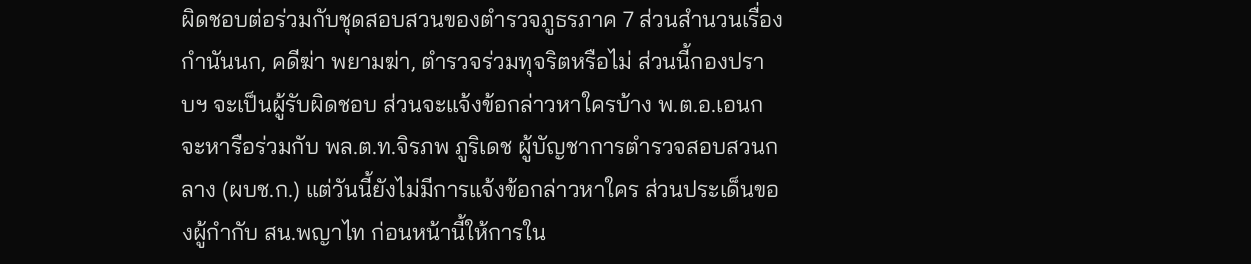ผิดชอบต่อร่วมกับชุดสอบสวนของตำรวจภูธรภาค 7 ส่วนสำนวนเรื่องกำนันนก, คดีฆ่า พยามฆ่า, ตำรวจร่วมทุจริตหรือไม่ ส่วนนี้กองปราบฯ จะเป็นผู้รับผิดชอบ ส่วนจะแจ้งข้อกล่าวหาใครบ้าง พ.ต.อ.เอนกจะหารือร่วมกับ พล.ต.ท.จิรภพ ภูริเดช ผู้บัญชาการตำรวจสอบสวนกลาง (ผบช.ก.) แต่วันนี้ยังไม่มีการแจ้งข้อกล่าวหาใคร ส่วนประเด็นของผู้กำกับ สน.พญาไท ก่อนหน้านี้ให้การใน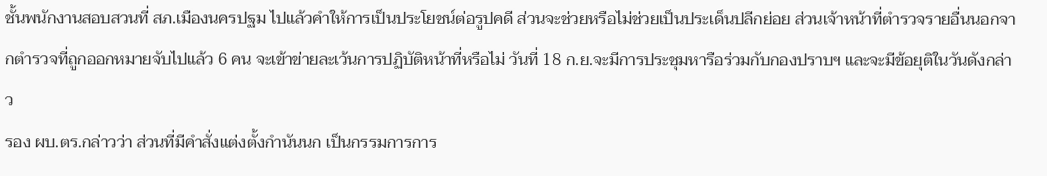ชั้นพนักงานสอบสวนที่ สภ.เมืองนครปฐม ไปแล้วคำให้การเป็นประโยชน์ต่อรูปคดี ส่วนจะช่วยหรือไม่ช่วยเป็นประเด็นปลีกย่อย ส่วนเจ้าหน้าที่ตำรวจรายอื่นนอกจากตำรวจที่ถูกออกหมายจับไปแล้ว 6 คน จะเข้าข่ายละเว้นการปฏิบัติหน้าที่หรือไม่ วันที่ 18 ก.ย.จะมีการประชุมหารือร่วมกับกองปราบฯ และจะมีข้อยุติในวันดังกล่าว
รอง ผบ.ตร.กล่าวว่า ส่วนที่มีคำสั่งแต่งตั้งกำนันนก เป็นกรรมการการ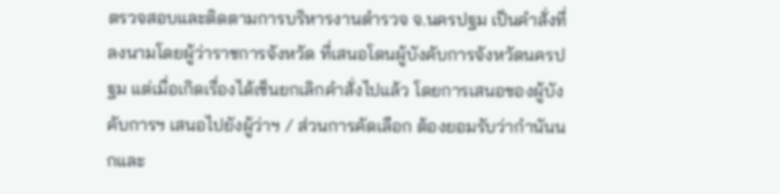ตรวจสอบและติดตามการบริหารงานตำรวจ จ.นครปฐม เป็นคำสั่งที่ลงนามโดยผู้ว่าราชการจังหวัด ที่เสนอโดนผู้บังคับการจังหวัดนครปฐม แต่เมื่อเกิดเรื่องได้เซ็นยกเลิกคำสั่งไปแล้ว โดยการเสนอของผู้บังคับการฯ เสนอไปยังผู้ว่าฯ / ส่วนการคัดเลือก ต้องยอมรับว่ากำนันนกและ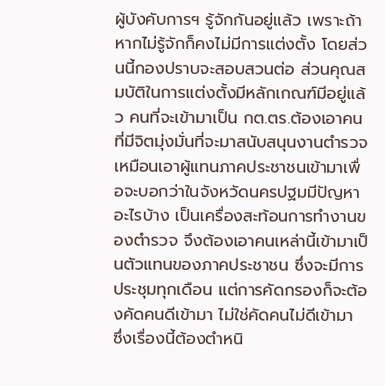ผู้บังคับการฯ รู้จักกันอยู่แล้ว เพราะถ้าหากไม่รู้จักก็คงไม่มีการแต่งตั้ง โดยส่วนนี้กองปราบจะสอบสวนต่อ ส่วนคุณสมบัติในการแต่งตั้งมีหลักเกณฑ์มีอยู่แล้ว คนที่จะเข้ามาเป็น กต.ตร.ต้องเอาคนที่มีจิตมุ่งมั่นที่จะมาสนับสนุนงานตำรวจ เหมือนเอาผู้แทนภาคประชาชนเข้ามาเพื่อจะบอกว่าในจังหวัดนครปฐมมีปัญหาอะไรบ้าง เป็นเครื่องสะท้อนการทำงานของตำรวจ จึงต้องเอาคนเหล่านี้เข้ามาเป็นตัวแทนของภาคประชาชน ซึ่งจะมีการประชุมทุกเดือน แต่การคัดกรองก็จะต้องคัดคนดีเข้ามา ไม่ใช่คัดคนไม่ดีเข้ามา ซึ่งเรื่องนี้ต้องตำหนิ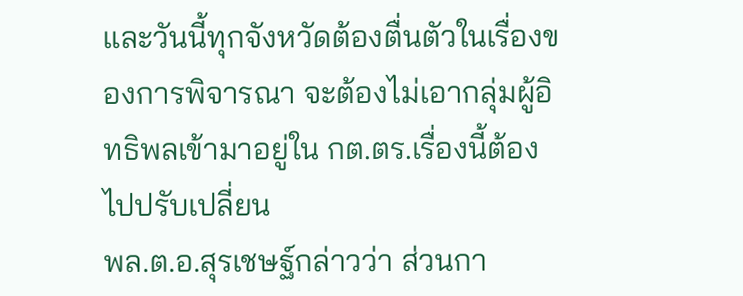และวันนี้ทุกจังหวัดต้องตื่นตัวในเรื่องของการพิจารณา จะต้องไม่เอากลุ่มผู้อิทธิพลเข้ามาอยู่ใน กต.ตร.เรื่องนี้ต้องไปปรับเปลี่ยน
พล.ต.อ.สุรเชษฐ์กล่าวว่า ส่วนกา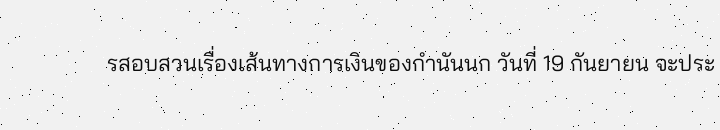รสอบสวนเรื่องเส้นทางการเงินของกำนันนก วันที่ 19 กันยายน จะประ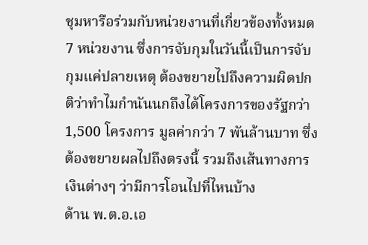ชุมหารือร่วมกับหน่วยงานที่เกี่ยวข้องทั้งหมด 7 หน่วยงาน ซึ่งการจับกุมในวันนี้เป็นการจับกุมแค่ปลายเหตุ ต้องขยายไปถึงความผิดปกติว่าทำไมกำนันนกถึงได้โครงการของรัฐกว่า 1,500 โครงการ มูลค่ากว่า 7 พันล้านบาท ซึ่งต้องขยายผลไปถึงตรงนี้ รวมถึงเส้นทางการเงินต่างๆ ว่ามีการโอนไปที่ไหนบ้าง
ด้าน พ.ต.อ.เอ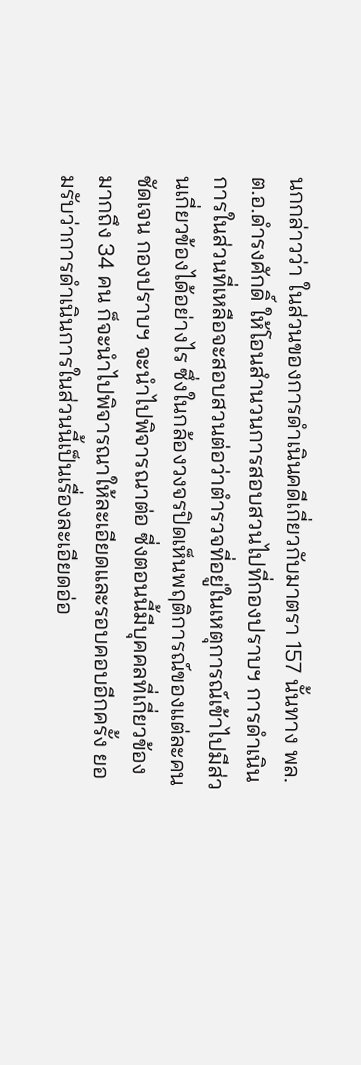นกกล่าวว่า ในส่วนของการดำเนินคดีเกี่ยวกับมาตรา 157 นั้นทาง พล.ต.อ.ดำรงศักดิ์ ให้โอนสำนวนการสอบสวนไปที่กองปราบฯ การดำเนินการในส่วนที่เหลือจะสอบสวนต่อว่าตำรวจที่อยู่ในเหตุการณ์เข้าไปมีส่วนเกี่ยวข้องได้อย่างไร ซึ่งในกล้องวงจรปิดเห็นพฤติการณ์ของแต่ละคนชัดเจน กองปราบฯ จะนำไปพิจารณาต่อ ซี่งตอนนี้มีบุคคลที่เกี่ยวข้องมากถึง 34 คน ก็จะนำไปพิจารณาให้ละเอียดและรอบคอบอีกครั้ง ยอมรับว่าการดำเนินการในส่วนนี้เป็นเรื่องละเอียดอ่อ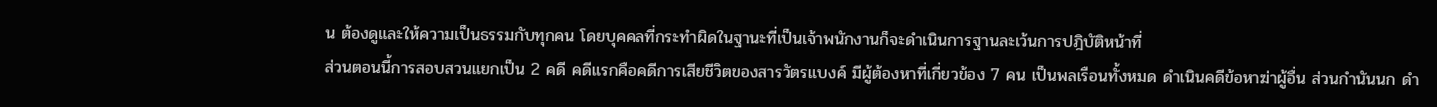น ต้องดูและให้ความเป็นธรรมกับทุกคน โดยบุคคลที่กระทำผิดในฐานะที่เป็นเจ้าพนักงานก็จะดำเนินการฐานละเว้นการปฎิบัติหน้าที่
ส่วนตอนนี้การสอบสวนแยกเป็น 2 คดี คดีแรกคือคดีการเสียชีวิตของสารวัตรแบงค์ มีผู้ต้องหาที่เกี่ยวข้อง 7 คน เป็นพลเรือนทั้งหมด ดำเนินคดีข้อหาฆ่าผู้อื่น ส่วนกำนันนก ดำ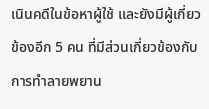เนินคดีในข้อหาผู้ใช้ และยังมีผู้เกี่ยวข้องอีก 5 คน ที่มีส่วนเกี่ยวข้องกับการทำลายพยาน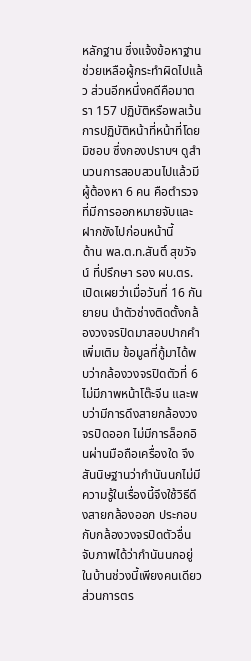หลักฐาน ซึ่งแจ้งข้อหาฐานช่วยเหลือผู้กระทำผิดไปแล้ว ส่วนอีกหนึ่งคดีคือมาตรา 157 ปฏิบัติหรือพลเว้นการปฏิบัติหน้าที่หน้าที่โดยมิชอบ ซึ่งกองปราบฯ ดูสำนวนการสอบสวนไปแล้วมีผู้ต้องหา 6 คน คือตำรวจที่มีการออกหมายจับและฝากขังไปก่อนหน้านี้
ด้าน พล.ต.ท.สันติ์ สุขวัจน์ ที่ปรึกษา รอง ผบ.ตร.เปิดเผยว่าเมื่อวันที่ 16 กันยายน นำตัวช่างติดตั้งกล้องวงจรปิดมาสอบปากคำเพิ่มเติม ข้อมูลที่กู้มาได้พบว่ากล้องวงจรปิดตัวที่ 6 ไม่มีภาพหน้าโต๊ะจีน และพบว่ามีการดึงสายกล้องวงจรปิดออก ไม่มีการล็อกอินผ่านมือถือเครื่องใด จึงสันนิษฐานว่ากำนันนกไม่มีความรู้ในเรื่องนี้จึงใช้วิธีดึงสายกล้องออก ประกอบกับกล้องวงจรปิดตัวอื่นจับภาพได้ว่ากำนันนกอยู่ในบ้านช่วงนี้เพียงคนเดียว ส่วนการตร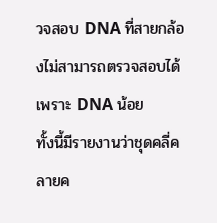วจสอบ DNA ที่สายกล้องไม่สามารถตรวจสอบได้ เพราะ DNA น้อย
ทั้งนี้มีรายงานว่าชุดคลี่คลายค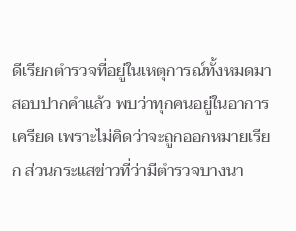ดีเรียกตำรวจที่อยู่ในเหตุการณ์ทั้งหมดมาสอบปากคำแล้ว พบว่าทุกคนอยู่ในอาการเครียด เพราะไม่คิดว่าจะถูกออกหมายเรียก ส่วนกระแสข่าวที่ว่ามีตำรวจบางนา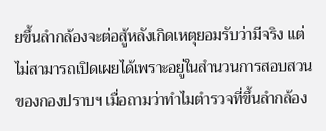ยขึ้นลำกล้องจะต่อสู้หลังเกิดเหตุยอมรับว่ามีจริง แต่ไม่สามารถเปิดเผยได้เพราะอยู่ในสำนวนการสอบสวนของกองปราบฯ เมื่อถามว่าทำไมตำรวจที่ขึ้นลำกล้อง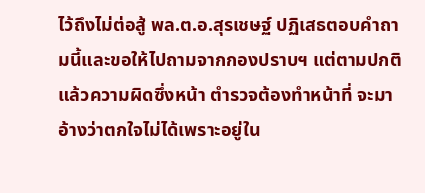ไว้ถึงไม่ต่อสู้ พล.ต.อ.สุรเชษฐ์ ปฏิเสธตอบคำถามนี้และขอให้ไปถามจากกองปราบฯ แต่ตามปกติแล้วความผิดซึ่งหน้า ตำรวจต้องทำหน้าที่ จะมาอ้างว่าตกใจไม่ได้เพราะอยู่ใน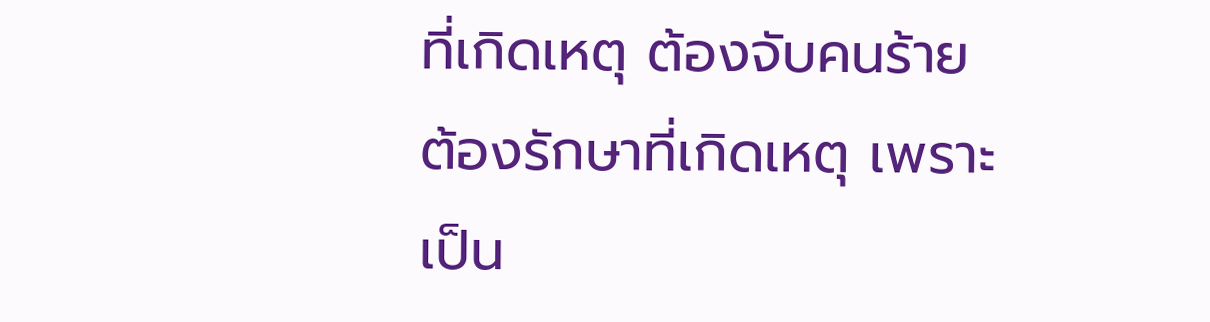ที่เกิดเหตุ ต้องจับคนร้าย ต้องรักษาที่เกิดเหตุ เพราะเป็น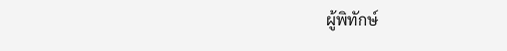ผู้พิทักษ์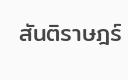สันติราษฎร์